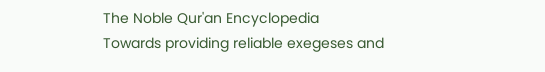The Noble Qur'an Encyclopedia
Towards providing reliable exegeses and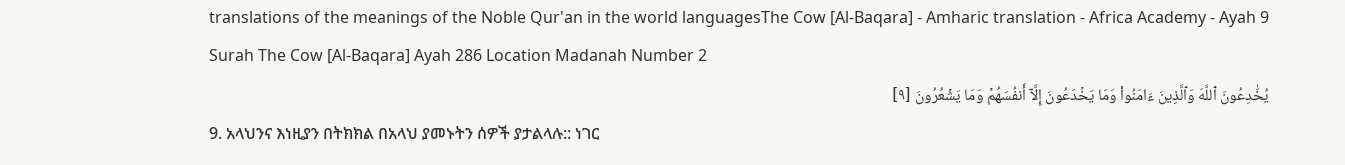translations of the meanings of the Noble Qur'an in the world languagesThe Cow [Al-Baqara] - Amharic translation - Africa Academy - Ayah 9
Surah The Cow [Al-Baqara] Ayah 286 Location Madanah Number 2
يُخَٰدِعُونَ ٱللَّهَ وَٱلَّذِينَ ءَامَنُواْ وَمَا يَخۡدَعُونَ إِلَّآ أَنفُسَهُمۡ وَمَا يَشۡعُرُونَ [٩]
9. አላህንና እነዚያን በትክክል በአላህ ያመኑትን ሰዎች ያታልላሉ:: ነገር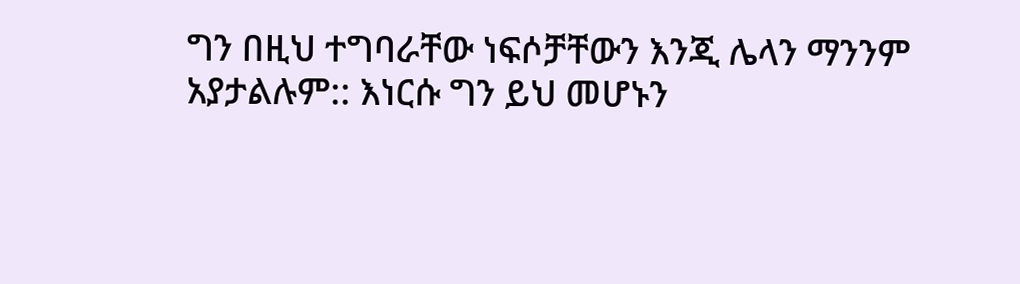ግን በዚህ ተግባራቸው ነፍሶቻቸውን እንጂ ሌላን ማንንም አያታልሉም:: እነርሱ ግን ይህ መሆኑን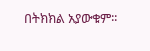በትክክል አያውቁም፡፡